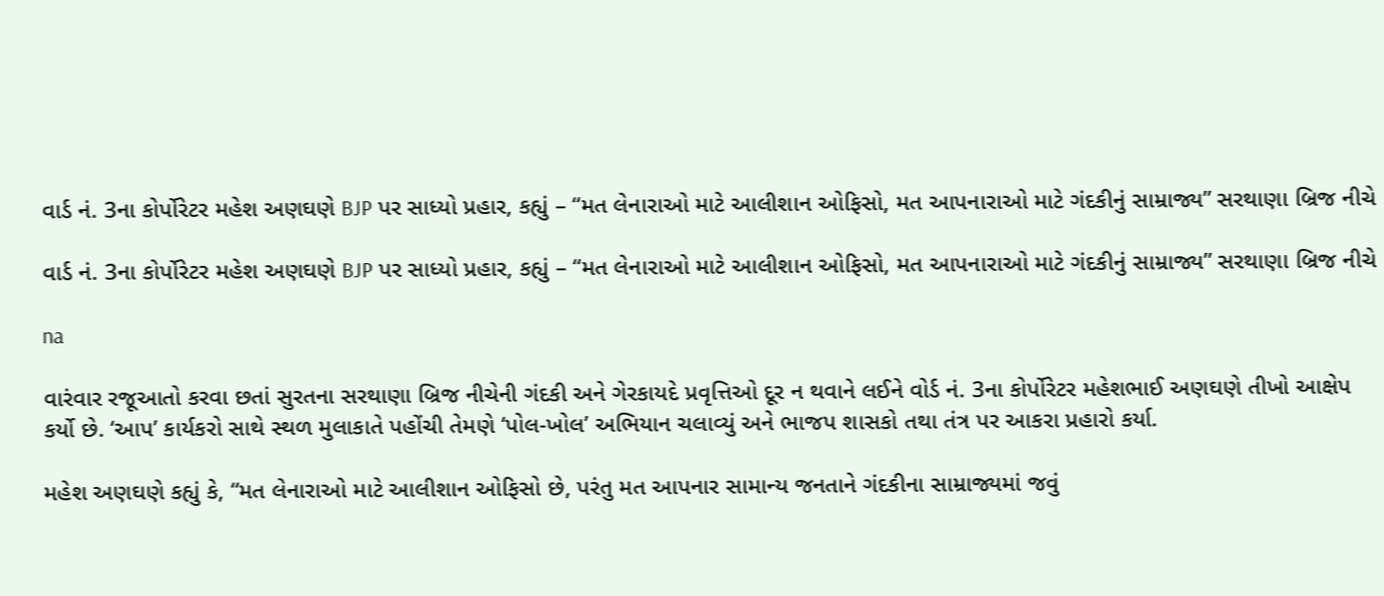વાર્ડ નં. 3ના કોર્પોરેટર મહેશ અણઘણે BJP પર સાધ્યો પ્રહાર, કહ્યું – “મત લેનારાઓ માટે આલીશાન ઓફિસો, મત આપનારાઓ માટે ગંદકીનું સામ્રાજ્ય” સરથાણા બ્રિજ નીચે

વાર્ડ નં. 3ના કોર્પોરેટર મહેશ અણઘણે BJP પર સાધ્યો પ્રહાર, કહ્યું – “મત લેનારાઓ માટે આલીશાન ઓફિસો, મત આપનારાઓ માટે ગંદકીનું સામ્રાજ્ય” સરથાણા બ્રિજ નીચે

na

વારંવાર રજૂઆતો કરવા છતાં સુરતના સરથાણા બ્રિજ નીચેની ગંદકી અને ગેરકાયદે પ્રવૃત્તિઓ દૂર ન થવાને લઈને વોર્ડ નં. 3ના કોર્પોરેટર મહેશભાઈ અણઘણે તીખો આક્ષેપ કર્યો છે. ‘આપ’ કાર્યકરો સાથે સ્થળ મુલાકાતે પહોંચી તેમણે ‘પોલ-ખોલ’ અભિયાન ચલાવ્યું અને ભાજપ શાસકો તથા તંત્ર પર આકરા પ્રહારો કર્યા.

મહેશ અણઘણે કહ્યું કે, “મત લેનારાઓ માટે આલીશાન ઓફિસો છે, પરંતુ મત આપનાર સામાન્ય જનતાને ગંદકીના સામ્રાજ્યમાં જવું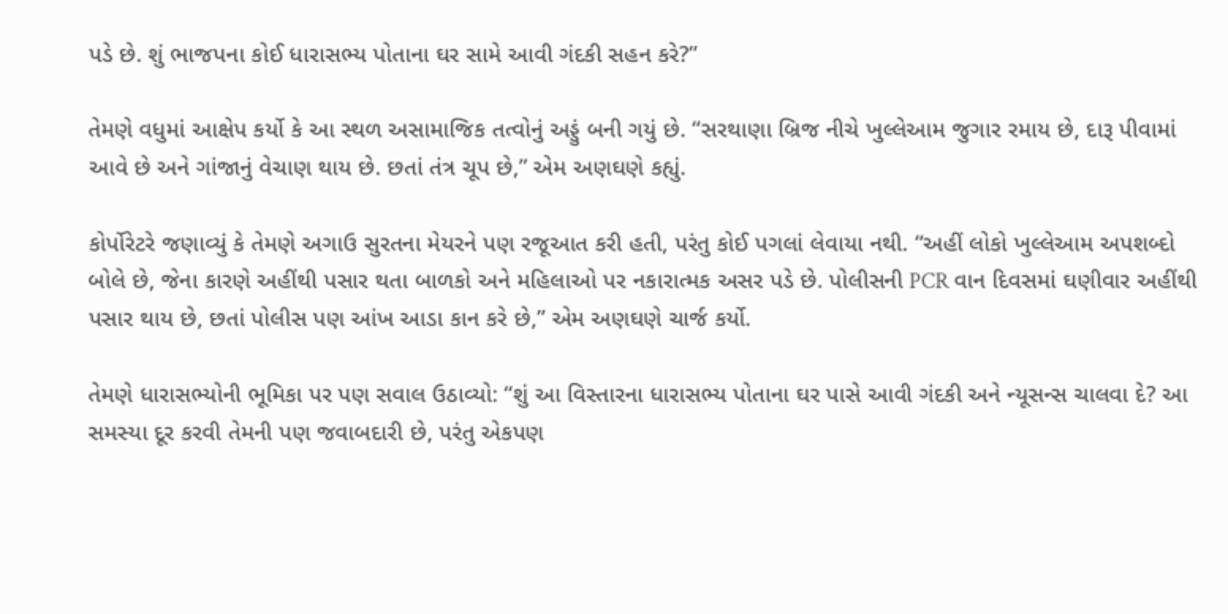પડે છે. શું ભાજપના કોઈ ધારાસભ્ય પોતાના ઘર સામે આવી ગંદકી સહન કરે?”

તેમણે વધુમાં આક્ષેપ કર્યો કે આ સ્થળ અસામાજિક તત્વોનું અડ્ડું બની ગયું છે. “સરથાણા બ્રિજ નીચે ખુલ્લેઆમ જુગાર રમાય છે, દારૂ પીવામાં આવે છે અને ગાંજાનું વેચાણ થાય છે. છતાં તંત્ર ચૂપ છે,” એમ અણઘણે કહ્યું.

કોર્પોરેટરે જણાવ્યું કે તેમણે અગાઉ સુરતના મેયરને પણ રજૂઆત કરી હતી, પરંતુ કોઈ પગલાં લેવાયા નથી. “અહીં લોકો ખુલ્લેઆમ અપશબ્દો બોલે છે, જેના કારણે અહીંથી પસાર થતા બાળકો અને મહિલાઓ પર નકારાત્મક અસર પડે છે. પોલીસની PCR વાન દિવસમાં ઘણીવાર અહીંથી પસાર થાય છે, છતાં પોલીસ પણ આંખ આડા કાન કરે છે,” એમ અણઘણે ચાર્જ કર્યો.

તેમણે ધારાસભ્યોની ભૂમિકા પર પણ સવાલ ઉઠાવ્યો: “શું આ વિસ્તારના ધારાસભ્ય પોતાના ઘર પાસે આવી ગંદકી અને ન્યૂસન્સ ચાલવા દે? આ સમસ્યા દૂર કરવી તેમની પણ જવાબદારી છે, પરંતુ એકપણ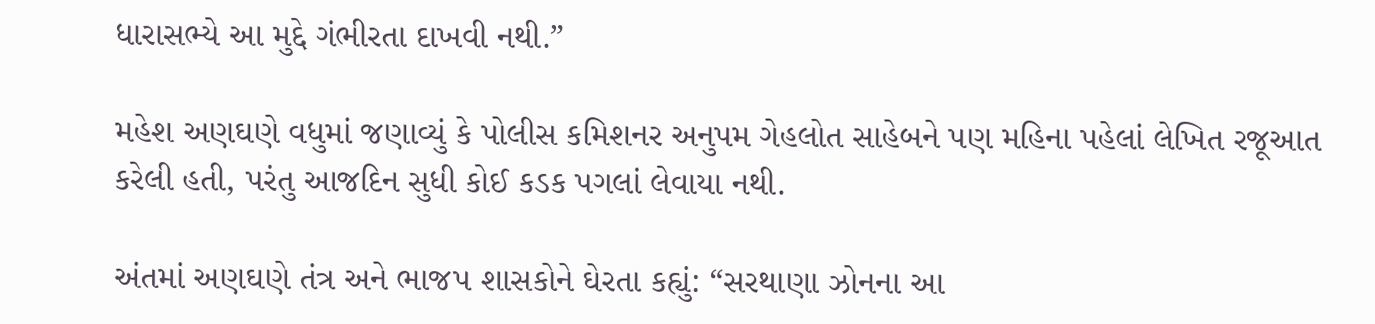ધારાસભ્યે આ મુદ્દે ગંભીરતા દાખવી નથી.”

મહેશ અણઘણે વધુમાં જણાવ્યું કે પોલીસ કમિશનર અનુપમ ગેહલોત સાહેબને પણ મહિના પહેલાં લેખિત રજૂઆત કરેલી હતી, પરંતુ આજદિન સુધી કોઈ કડક પગલાં લેવાયા નથી.

અંતમાં અણઘણે તંત્ર અને ભાજપ શાસકોને ઘેરતા કહ્યું: “સરથાણા ઝોનના આ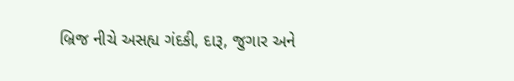બ્રિજ નીચે અસહ્ય ગંદકી, દારૂ, જુગાર અને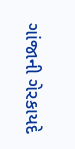ગાંજાની ગેરકાયદે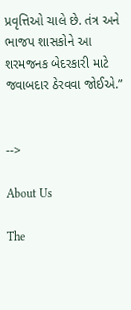પ્રવૃત્તિઓ ચાલે છે. તંત્ર અને ભાજપ શાસકોને આ શરમજનક બેદરકારી માટે જવાબદાર ઠેરવવા જોઈએ.”


-->

About Us

The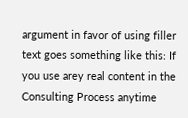argument in favor of using filler text goes something like this: If you use arey real content in the Consulting Process anytime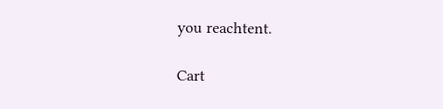you reachtent.

Cart